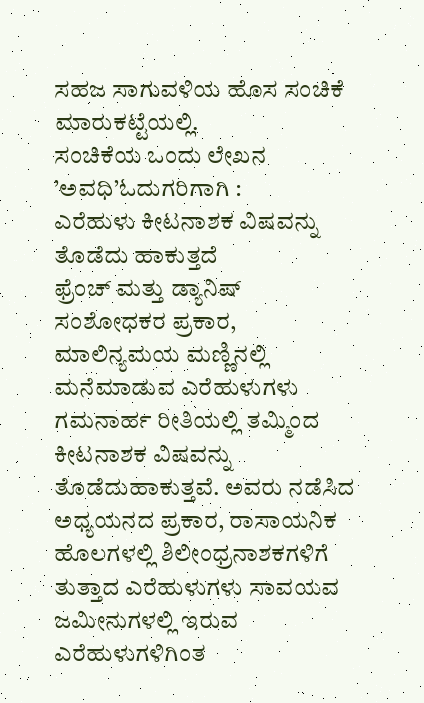ಸಹಜ ಸಾಗುವಳಿಯ ಹೊಸ ಸಂಚಿಕೆ ಮಾರುಕಟ್ಟೆಯಲ್ಲಿ.
ಸಂಚಿಕೆಯ ಒಂದು ಲೇಖನ ’ಅವಧಿ’ಓದುಗರಿಗಾಗಿ :
ಎರೆಹುಳು ಕೀಟನಾಶಕ ವಿಷವನ್ನು ತೊಡೆದು ಹಾಕುತ್ತದೆ
ಫ್ರೆಂಚ್ ಮತ್ತು ಡ್ಯಾನಿಷ್ ಸಂಶೋಧಕರ ಪ್ರಕಾರ, ಮಾಲಿನ್ಯಮಯ ಮಣ್ಣಿನಲ್ಲಿ ಮನೆಮಾಡುವ ಎರೆಹುಳುಗಳು ಗಮನಾರ್ಹ ರೀತಿಯಲ್ಲಿ ತಮ್ಮಿಂದ ಕೀಟನಾಶಕ ವಿಷವನ್ನು ತೊಡೆದುಹಾಕುತ್ತವೆ. ಅವರು ನಡೆಸಿದ ಅಧ್ಯಯನದ ಪ್ರಕಾರ, ರಾಸಾಯನಿಕ ಹೊಲಗಳಲ್ಲಿ ಶಿಲೀಂಧ್ರನಾಶಕಗಳಿಗೆ ತುತ್ತಾದ ಎರೆಹುಳುಗಳು ಸಾವಯವ ಜಮೀನುಗಳಲ್ಲಿ ಇರುವ ಎರೆಹುಳುಗಳಿಗಿಂತ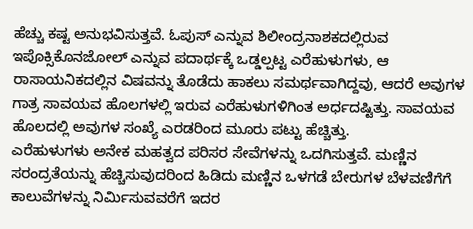ಹೆಚ್ಚು ಕಷ್ಟ ಅನುಭವಿಸುತ್ತವೆ. ಓಪುಸ್ ಎನ್ನುವ ಶಿಲೀಂದ್ರನಾಶಕದಲ್ಲಿರುವ ಇಪೊಕ್ಸಿಕೊನಜೋಲ್ ಎನ್ನುವ ಪದಾರ್ಥಕ್ಕೆ ಒಡ್ಡಲ್ಪಟ್ಟ ಎರೆಹುಳುಗಳು, ಆ ರಾಸಾಯನಿಕದಲ್ಲಿನ ವಿಷವನ್ನು ತೊಡೆದು ಹಾಕಲು ಸಮರ್ಥವಾಗಿದ್ದವು, ಆದರೆ ಅವುಗಳ ಗಾತ್ರ ಸಾವಯವ ಹೊಲಗಳಲ್ಲಿ ಇರುವ ಎರೆಹುಳುಗಳಿಗಿಂತ ಅರ್ಧದಷ್ಟಿತ್ತು. ಸಾವಯವ ಹೊಲದಲ್ಲಿ ಅವುಗಳ ಸಂಖ್ಯೆ ಎರಡರಿಂದ ಮೂರು ಪಟ್ಟು ಹೆಚ್ಚಿತ್ತು.
ಎರೆಹುಳುಗಳು ಅನೇಕ ಮಹತ್ವದ ಪರಿಸರ ಸೇವೆಗಳನ್ನು ಒದಗಿಸುತ್ತವೆ. ಮಣ್ಣಿನ ಸರಂದ್ರತೆಯನ್ನು ಹೆಚ್ಚಿಸುವುದರಿಂದ ಹಿಡಿದು ಮಣ್ಣಿನ ಒಳಗಡೆ ಬೇರುಗಳ ಬೆಳವಣಿಗೆಗೆ ಕಾಲುವೆಗಳನ್ನು ನಿರ್ಮಿಸುವವರೆಗೆ ಇದರ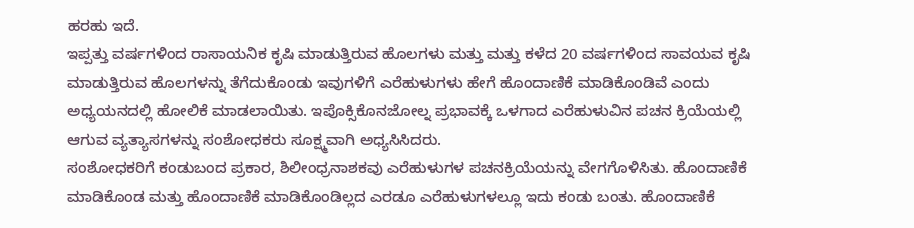ಹರಹು ಇದೆ.
ಇಪ್ಪತ್ತು ವರ್ಷಗಳಿಂದ ರಾಸಾಯನಿಕ ಕೃಷಿ ಮಾಡುತ್ತಿರುವ ಹೊಲಗಳು ಮತ್ತು ಮತ್ತು ಕಳೆದ 20 ವರ್ಷಗಳಿಂದ ಸಾವಯವ ಕೃಷಿ ಮಾಡುತ್ತಿರುವ ಹೊಲಗಳನ್ನು ತೆಗೆದುಕೊಂಡು ಇವುಗಳಿಗೆ ಎರೆಹುಳುಗಳು ಹೇಗೆ ಹೊಂದಾಣಿಕೆ ಮಾಡಿಕೊಂಡಿವೆ ಎಂದು ಅಧ್ಯಯನದಲ್ಲಿ ಹೋಲಿಕೆ ಮಾಡಲಾಯಿತು. ಇಪೊಕ್ಸಿಕೊನಜೋಲ್ನ ಪ್ರಭಾವಕ್ಕೆ ಒಳಗಾದ ಎರೆಹುಳುವಿನ ಪಚನ ಕ್ರಿಯೆಯಲ್ಲಿ ಆಗುವ ವ್ಯತ್ಯಾಸಗಳನ್ನು ಸಂಶೋಧಕರು ಸೂಕ್ಷ್ಮವಾಗಿ ಅಧ್ಯಸಿಸಿದರು.
ಸಂಶೋಧಕರಿಗೆ ಕಂಡುಬಂದ ಪ್ರಕಾರ, ಶಿಲೀಂಧ್ರನಾಶಕವು ಎರೆಹುಳುಗಳ ಪಚನಕ್ರಿಯೆಯನ್ನು ವೇಗಗೊಳಿಸಿತು. ಹೊಂದಾಣಿಕೆ ಮಾಡಿಕೊಂಡ ಮತ್ತು ಹೊಂದಾಣಿಕೆ ಮಾಡಿಕೊಂಡಿಲ್ಲದ ಎರಡೂ ಎರೆಹುಳುಗಳಲ್ಲೂ ಇದು ಕಂಡು ಬಂತು. ಹೊಂದಾಣಿಕೆ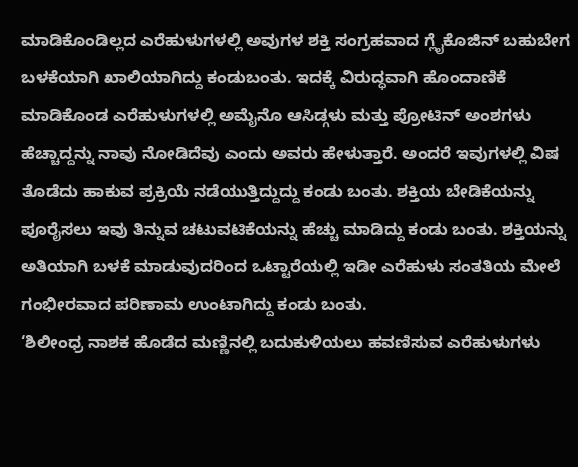ಮಾಡಿಕೊಂಡಿಲ್ಲದ ಎರೆಹುಳುಗಳಲ್ಲಿ ಅವುಗಳ ಶಕ್ತಿ ಸಂಗ್ರಹವಾದ ಗ್ಲೈಕೊಜಿನ್ ಬಹುಬೇಗ ಬಳಕೆಯಾಗಿ ಖಾಲಿಯಾಗಿದ್ದು ಕಂಡುಬಂತು. ಇದಕ್ಕೆ ವಿರುದ್ಧವಾಗಿ ಹೊಂದಾಣಿಕೆ ಮಾಡಿಕೊಂಡ ಎರೆಹುಳುಗಳಲ್ಲಿ ಅಮೈನೊ ಆಸಿಡ್ಗಳು ಮತ್ತು ಪ್ರೋಟಿನ್ ಅಂಶಗಳು ಹೆಚ್ಚಾದ್ದನ್ನು ನಾವು ನೋಡಿದೆವು ಎಂದು ಅವರು ಹೇಳುತ್ತಾರೆ. ಅಂದರೆ ಇವುಗಳಲ್ಲಿ ವಿಷ ತೊಡೆದು ಹಾಕುವ ಪ್ರಕ್ರಿಯೆ ನಡೆಯುತ್ತಿದ್ದುದ್ದು ಕಂಡು ಬಂತು. ಶಕ್ತಿಯ ಬೇಡಿಕೆಯನ್ನು ಪೂರೈಸಲು ಇವು ತಿನ್ನುವ ಚಟುವಟಿಕೆಯನ್ನು ಹೆಚ್ಚು ಮಾಡಿದ್ದು ಕಂಡು ಬಂತು. ಶಕ್ತಿಯನ್ನು ಅತಿಯಾಗಿ ಬಳಕೆ ಮಾಡುವುದರಿಂದ ಒಟ್ಟಾರೆಯಲ್ಲಿ ಇಡೀ ಎರೆಹುಳು ಸಂತತಿಯ ಮೇಲೆ ಗಂಭೀರವಾದ ಪರಿಣಾಮ ಉಂಟಾಗಿದ್ದು ಕಂಡು ಬಂತು.
‘ಶಿಲೀಂಧ್ರ ನಾಶಕ ಹೊಡೆದ ಮಣ್ಣಿನಲ್ಲಿ ಬದುಕುಳಿಯಲು ಹವಣಿಸುವ ಎರೆಹುಳುಗಳು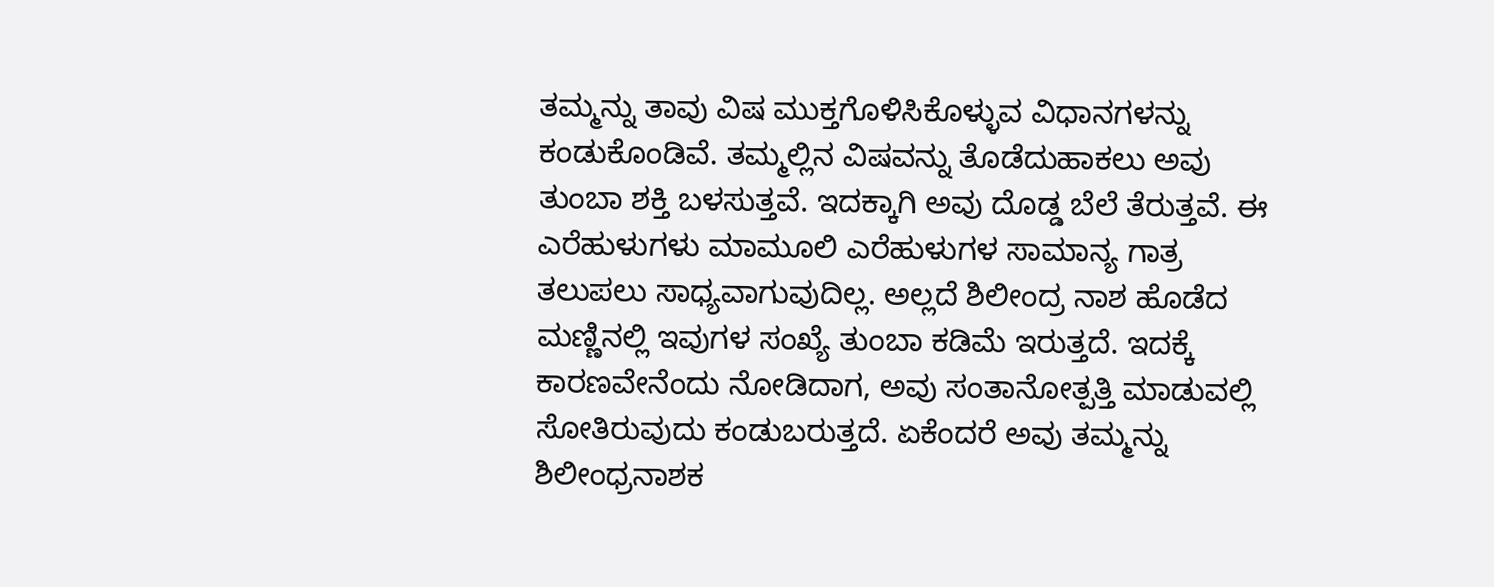ತಮ್ಮನ್ನು ತಾವು ವಿಷ ಮುಕ್ತಗೊಳಿಸಿಕೊಳ್ಳುವ ವಿಧಾನಗಳನ್ನು ಕಂಡುಕೊಂಡಿವೆ. ತಮ್ಮಲ್ಲಿನ ವಿಷವನ್ನು ತೊಡೆದುಹಾಕಲು ಅವು ತುಂಬಾ ಶಕ್ತಿ ಬಳಸುತ್ತವೆ. ಇದಕ್ಕಾಗಿ ಅವು ದೊಡ್ಡ ಬೆಲೆ ತೆರುತ್ತವೆ. ಈ ಎರೆಹುಳುಗಳು ಮಾಮೂಲಿ ಎರೆಹುಳುಗಳ ಸಾಮಾನ್ಯ ಗಾತ್ರ ತಲುಪಲು ಸಾಧ್ಯವಾಗುವುದಿಲ್ಲ. ಅಲ್ಲದೆ ಶಿಲೀಂದ್ರ ನಾಶ ಹೊಡೆದ ಮಣ್ಣಿನಲ್ಲಿ ಇವುಗಳ ಸಂಖ್ಯೆ ತುಂಬಾ ಕಡಿಮೆ ಇರುತ್ತದೆ. ಇದಕ್ಕೆ ಕಾರಣವೇನೆಂದು ನೋಡಿದಾಗ, ಅವು ಸಂತಾನೋತ್ಪತ್ತಿ ಮಾಡುವಲ್ಲಿ ಸೋತಿರುವುದು ಕಂಡುಬರುತ್ತದೆ. ಏಕೆಂದರೆ ಅವು ತಮ್ಮನ್ನು ಶಿಲೀಂಧ್ರನಾಶಕ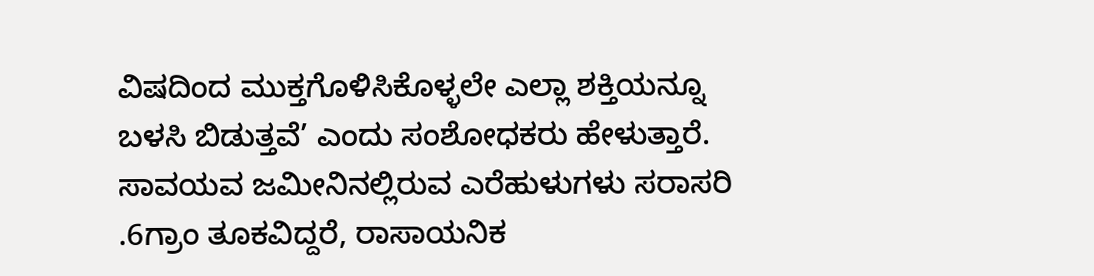ವಿಷದಿಂದ ಮುಕ್ತಗೊಳಿಸಿಕೊಳ್ಳಲೇ ಎಲ್ಲಾ ಶಕ್ತಿಯನ್ನೂ ಬಳಸಿ ಬಿಡುತ್ತವೆ’ ಎಂದು ಸಂಶೋಧಕರು ಹೇಳುತ್ತಾರೆ.
ಸಾವಯವ ಜಮೀನಿನಲ್ಲಿರುವ ಎರೆಹುಳುಗಳು ಸರಾಸರಿ .6ಗ್ರಾಂ ತೂಕವಿದ್ದರೆ, ರಾಸಾಯನಿಕ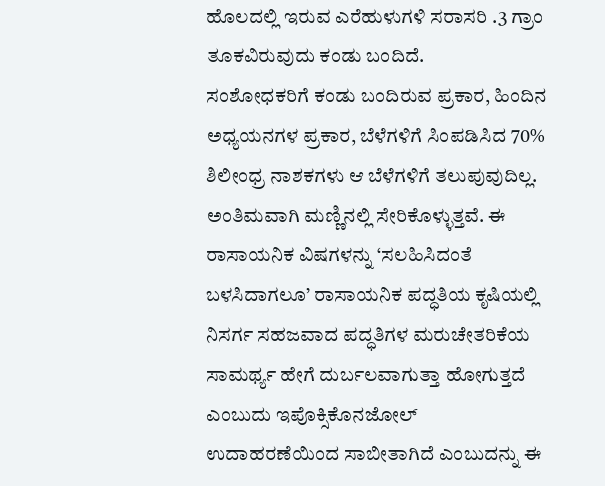ಹೊಲದಲ್ಲಿ ಇರುವ ಎರೆಹುಳುಗಳಿ ಸರಾಸರಿ .3 ಗ್ರಾಂ ತೂಕವಿರುವುದು ಕಂಡು ಬಂದಿದೆ.
ಸಂಶೋಧಕರಿಗೆ ಕಂಡು ಬಂದಿರುವ ಪ್ರಕಾರ, ಹಿಂದಿನ ಅಧ್ಯಯನಗಳ ಪ್ರಕಾರ, ಬೆಳೆಗಳಿಗೆ ಸಿಂಪಡಿಸಿದ 70% ಶಿಲೀಂಧ್ರ ನಾಶಕಗಳು ಆ ಬೆಳೆಗಳಿಗೆ ತಲುಪುವುದಿಲ್ಲ. ಅಂತಿಮವಾಗಿ ಮಣ್ಣಿನಲ್ಲಿ ಸೇರಿಕೊಳ್ಳುತ್ತವೆ. ಈ ರಾಸಾಯನಿಕ ವಿಷಗಳನ್ನು ‘ಸಲಹಿಸಿದಂತೆ ಬಳಸಿದಾಗಲೂ’ ರಾಸಾಯನಿಕ ಪದ್ಧತಿಯ ಕೃಷಿಯಲ್ಲಿ ನಿಸರ್ಗ ಸಹಜವಾದ ಪದ್ಧತಿಗಳ ಮರುಚೇತರಿಕೆಯ ಸಾಮರ್ಥ್ಯ ಹೇಗೆ ದುರ್ಬಲವಾಗುತ್ತಾ ಹೋಗುತ್ತದೆ ಎಂಬುದು ಇಪೊಕ್ಸಿಕೊನಜೋಲ್ ಉದಾಹರಣೆಯಿಂದ ಸಾಬೀತಾಗಿದೆ ಎಂಬುದನ್ನು ಈ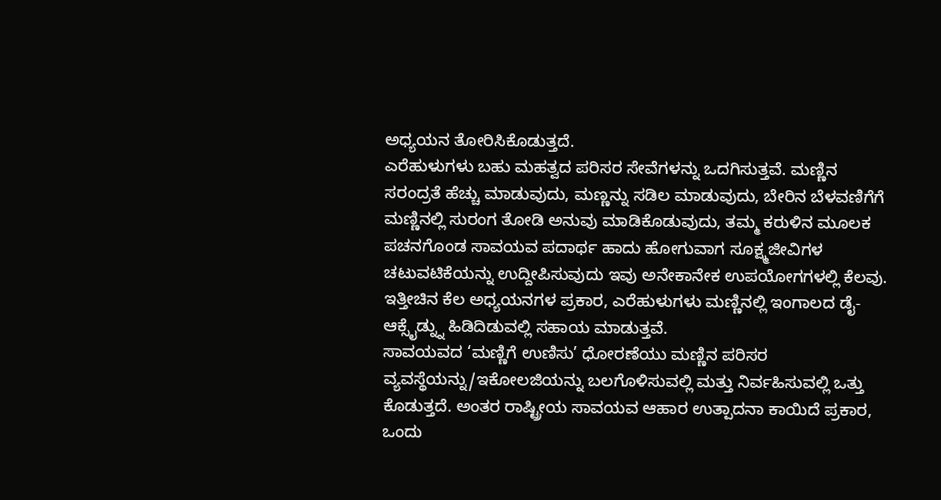ಅಧ್ಯಯನ ತೋರಿಸಿಕೊಡುತ್ತದೆ.
ಎರೆಹುಳುಗಳು ಬಹು ಮಹತ್ವದ ಪರಿಸರ ಸೇವೆಗಳನ್ನು ಒದಗಿಸುತ್ತವೆ. ಮಣ್ಣಿನ ಸರಂದ್ರತೆ ಹೆಚ್ಚು ಮಾಡುವುದು, ಮಣ್ಣನ್ನು ಸಡಿಲ ಮಾಡುವುದು, ಬೇರಿನ ಬೆಳವಣಿಗೆಗೆ ಮಣ್ಣಿನಲ್ಲಿ ಸುರಂಗ ತೋಡಿ ಅನುವು ಮಾಡಿಕೊಡುವುದು, ತಮ್ಮ ಕರುಳಿನ ಮೂಲಕ ಪಚನಗೊಂಡ ಸಾವಯವ ಪದಾರ್ಥ ಹಾದು ಹೋಗುವಾಗ ಸೂಕ್ಷ್ಮಜೀವಿಗಳ ಚಟುವಟಿಕೆಯನ್ನು ಉದ್ದೀಪಿಸುವುದು ಇವು ಅನೇಕಾನೇಕ ಉಪಯೋಗಗಳಲ್ಲಿ ಕೆಲವು. ಇತ್ತೀಚಿನ ಕೆಲ ಅಧ್ಯಯನಗಳ ಪ್ರಕಾರ, ಎರೆಹುಳುಗಳು ಮಣ್ಣಿನಲ್ಲಿ ಇಂಗಾಲದ ಡೈ-ಆಕ್ಸೈಡ್ನ್ನು ಹಿಡಿದಿಡುವಲ್ಲಿ ಸಹಾಯ ಮಾಡುತ್ತವೆ.
ಸಾವಯವದ ‘ಮಣ್ಣಿಗೆ ಉಣಿಸು’ ಧೋರಣೆಯು ಮಣ್ಣಿನ ಪರಿಸರ ವ್ಯವಸ್ಥೆಯನ್ನು/ಇಕೋಲಜಿಯನ್ನು ಬಲಗೊಳಿಸುವಲ್ಲಿ ಮತ್ತು ನಿರ್ವಹಿಸುವಲ್ಲಿ ಒತ್ತು ಕೊಡುತ್ತದೆ. ಅಂತರ ರಾಷ್ಟ್ರೀಯ ಸಾವಯವ ಆಹಾರ ಉತ್ಪಾದನಾ ಕಾಯಿದೆ ಪ್ರಕಾರ, ಒಂದು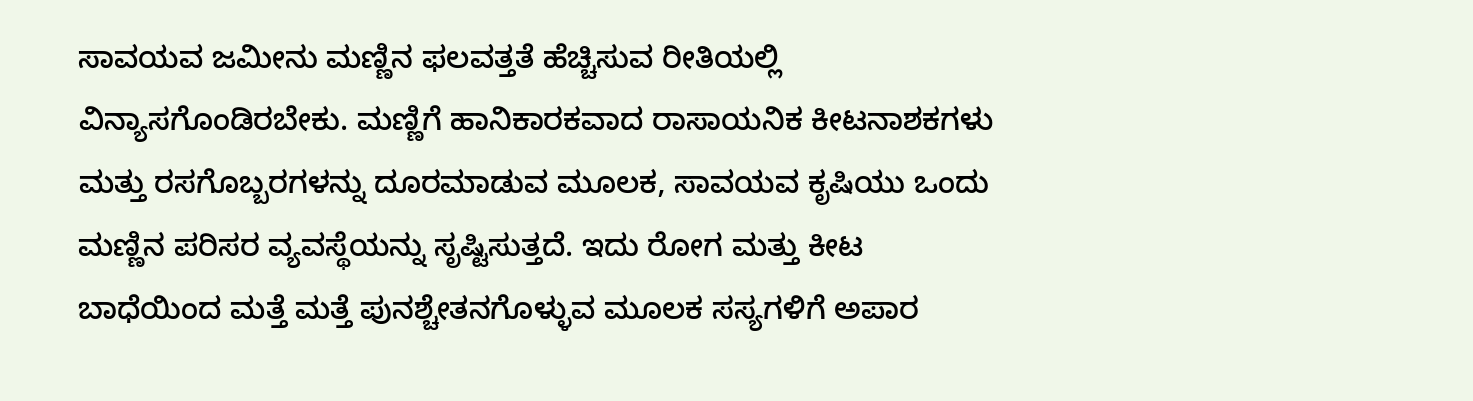ಸಾವಯವ ಜಮೀನು ಮಣ್ಣಿನ ಫಲವತ್ತತೆ ಹೆಚ್ಚಿಸುವ ರೀತಿಯಲ್ಲಿ ವಿನ್ಯಾಸಗೊಂಡಿರಬೇಕು. ಮಣ್ಣಿಗೆ ಹಾನಿಕಾರಕವಾದ ರಾಸಾಯನಿಕ ಕೀಟನಾಶಕಗಳು ಮತ್ತು ರಸಗೊಬ್ಬರಗಳನ್ನು ದೂರಮಾಡುವ ಮೂಲಕ, ಸಾವಯವ ಕೃಷಿಯು ಒಂದು ಮಣ್ಣಿನ ಪರಿಸರ ವ್ಯವಸ್ಥೆಯನ್ನು ಸೃಷ್ಟಿಸುತ್ತದೆ. ಇದು ರೋಗ ಮತ್ತು ಕೀಟ ಬಾಧೆಯಿಂದ ಮತ್ತೆ ಮತ್ತೆ ಪುನಶ್ಚೇತನಗೊಳ್ಳುವ ಮೂಲಕ ಸಸ್ಯಗಳಿಗೆ ಅಪಾರ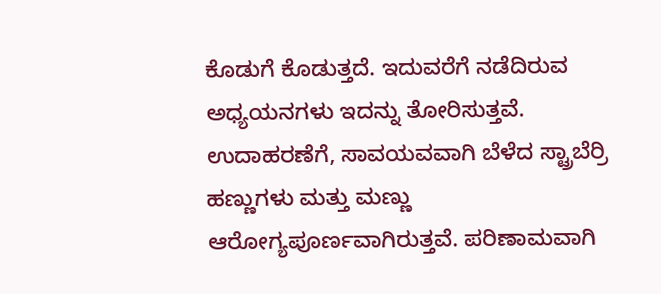ಕೊಡುಗೆ ಕೊಡುತ್ತದೆ. ಇದುವರೆಗೆ ನಡೆದಿರುವ ಅಧ್ಯಯನಗಳು ಇದನ್ನು ತೋರಿಸುತ್ತವೆ. ಉದಾಹರಣೆಗೆ, ಸಾವಯವವಾಗಿ ಬೆಳೆದ ಸ್ಟ್ರಾಬೆರ್ರಿ ಹಣ್ಣುಗಳು ಮತ್ತು ಮಣ್ಣು ಆರೋಗ್ಯಪೂರ್ಣವಾಗಿರುತ್ತವೆ. ಪರಿಣಾಮವಾಗಿ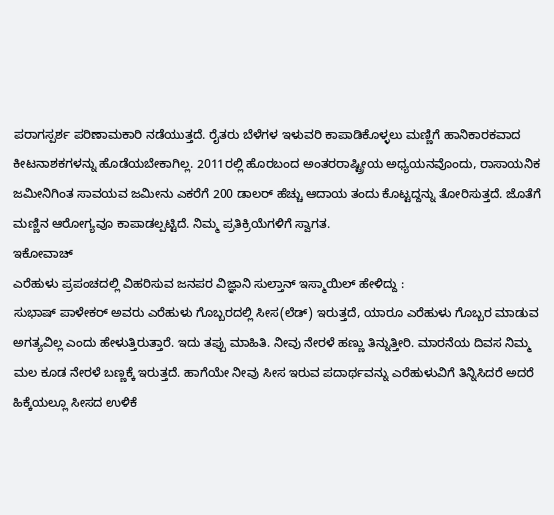ಪರಾಗಸ್ಪರ್ಶ ಪರಿಣಾಮಕಾರಿ ನಡೆಯುತ್ತದೆ. ರೈತರು ಬೆಳೆಗಳ ಇಳುವರಿ ಕಾಪಾಡಿಕೊಳ್ಳಲು ಮಣ್ಣಿಗೆ ಹಾನಿಕಾರಕವಾದ ಕೀಟನಾಶಕಗಳನ್ನು ಹೊಡೆಯಬೇಕಾಗಿಲ್ಲ. 2011ರಲ್ಲಿ ಹೊರಬಂದ ಅಂತರರಾಷ್ಟ್ರೀಯ ಅಧ್ಯಯನವೊಂದು, ರಾಸಾಯನಿಕ ಜಮೀನಿಗಿಂತ ಸಾವಯವ ಜಮೀನು ಎಕರೆಗೆ 200 ಡಾಲರ್ ಹೆಚ್ಚು ಆದಾಯ ತಂದು ಕೊಟ್ಟದ್ದನ್ನು ತೋರಿಸುತ್ತದೆ. ಜೊತೆಗೆ ಮಣ್ಣಿನ ಆರೋಗ್ಯವೂ ಕಾಪಾಡಲ್ಪಟ್ಟಿದೆ. ನಿಮ್ಮ ಪ್ರತಿಕ್ರಿಯೆಗಳಿಗೆ ಸ್ವಾಗತ.
ಇಕೋವಾಚ್
ಎರೆಹುಳು ಪ್ರಪಂಚದಲ್ಲಿ ವಿಹರಿಸುವ ಜನಪರ ವಿಜ್ಞಾನಿ ಸುಲ್ತಾನ್ ಇಸ್ಮಾಯಿಲ್ ಹೇಳಿದ್ದು :
ಸುಭಾಷ್ ಪಾಳೇಕರ್ ಅವರು ಎರೆಹುಳು ಗೊಬ್ಬರದಲ್ಲಿ ಸೀಸ(ಲೆಡ್) ಇರುತ್ತದೆ, ಯಾರೂ ಎರೆಹುಳು ಗೊಬ್ಬರ ಮಾಡುವ ಅಗತ್ಯವಿಲ್ಲ ಎಂದು ಹೇಳುತ್ತಿರುತ್ತಾರೆ. ಇದು ತಪ್ಪು ಮಾಹಿತಿ. ನೀವು ನೇರಳೆ ಹಣ್ಣು ತಿನ್ನುತ್ತೀರಿ. ಮಾರನೆಯ ದಿವಸ ನಿಮ್ಮ ಮಲ ಕೂಡ ನೇರಳೆ ಬಣ್ಣಕ್ಕೆ ಇರುತ್ತದೆ. ಹಾಗೆಯೇ ನೀವು ಸೀಸ ಇರುವ ಪದಾರ್ಥವನ್ನು ಎರೆಹುಳುವಿಗೆ ತಿನ್ನಿಸಿದರೆ ಅದರೆ ಹಿಕ್ಕೆಯಲ್ಲೂ ಸೀಸದ ಉಳಿಕೆ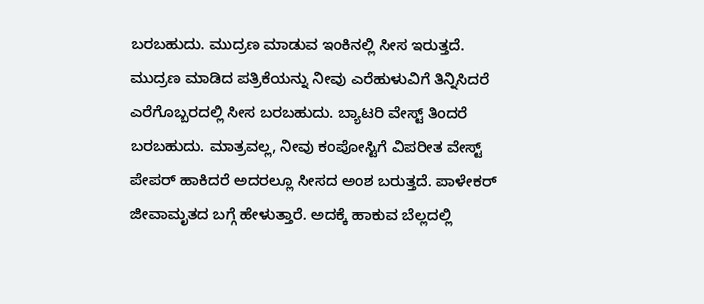ಬರಬಹುದು. ಮುದ್ರಣ ಮಾಡುವ ಇಂಕಿನಲ್ಲಿ ಸೀಸ ಇರುತ್ತದೆ. ಮುದ್ರಣ ಮಾಡಿದ ಪತ್ರಿಕೆಯನ್ನು ನೀವು ಎರೆಹುಳುವಿಗೆ ತಿನ್ನಿಸಿದರೆ ಎರೆಗೊಬ್ಬರದಲ್ಲಿ ಸೀಸ ಬರಬಹುದು. ಬ್ಯಾಟರಿ ವೇಸ್ಟ್ ತಿಂದರೆ ಬರಬಹುದು. ಮಾತ್ರವಲ್ಲ, ನೀವು ಕಂಪೋಸ್ಟಿಗೆ ವಿಪರೀತ ವೇಸ್ಟ್ ಪೇಪರ್ ಹಾಕಿದರೆ ಅದರಲ್ಲೂ ಸೀಸದ ಅಂಶ ಬರುತ್ತದೆ. ಪಾಳೇಕರ್ ಜೀವಾಮೃತದ ಬಗ್ಗೆ ಹೇಳುತ್ತಾರೆ. ಅದಕ್ಕೆ ಹಾಕುವ ಬೆಲ್ಲದಲ್ಲಿ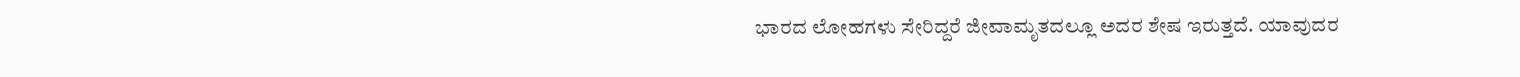ಭಾರದ ಲೋಹಗಳು ಸೇರಿದ್ದರೆ ಜೀವಾಮೃತದಲ್ಲೂ ಅದರ ಶೇಷ ಇರುತ್ತದೆ. ಯಾವುದರ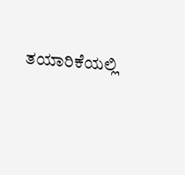ತಯಾರಿಕೆಯಲ್ಲಿ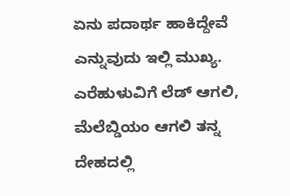ಏನು ಪದಾರ್ಥ ಹಾಕಿದ್ದೇವೆ ಎನ್ನುವುದು ಇಲ್ಲಿ ಮುಖ್ಯ. ಎರೆಹುಳುವಿಗೆ ಲೆಡ್ ಆಗಲಿ, ಮೆಲೆಬ್ಡಿಯಂ ಆಗಲಿ ತನ್ನ ದೇಹದಲ್ಲಿ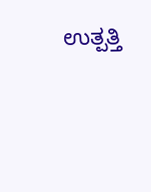ಉತ್ಪತ್ತಿ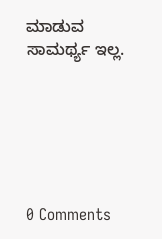ಮಾಡುವ ಸಾಮರ್ಥ್ಯ ಇಲ್ಲ.






0 Comments